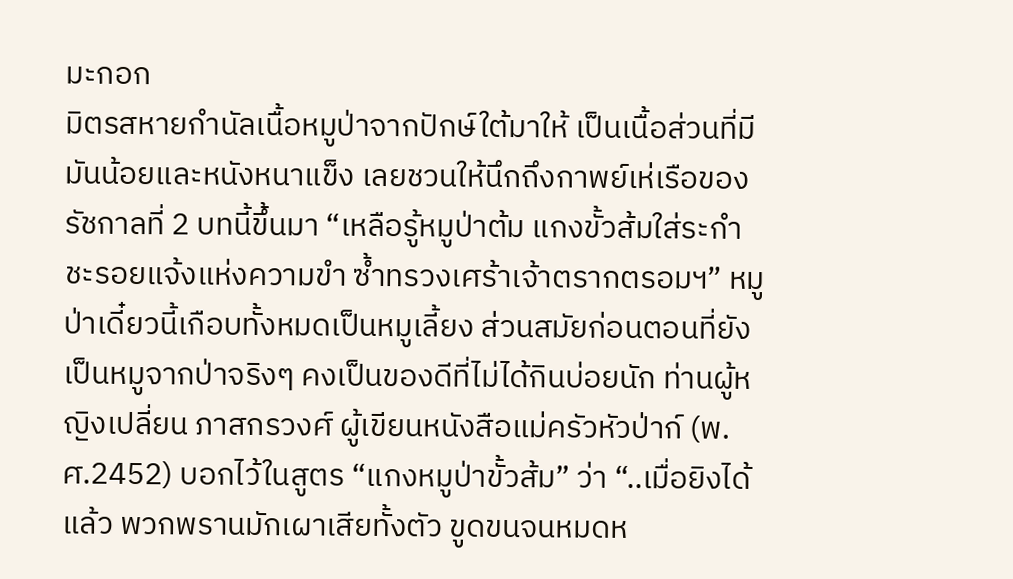มะกอก
มิตรสหายกำนัลเนื้อหมูป่าจากปักษ์ใต้มาให้ เป็นเนื้อส่วนที่มีมันน้อยและหนังหนาแข็ง เลยชวนให้นึกถึงกาพย์เห่เรือของรัชกาลที่ 2 บทนี้ขึ้นมา “เหลือรู้หมูป่าต้ม แกงขั้วส้มใส่ระกำ ชะรอยแจ้งแห่งความขำ ซ้ำทรวงเศร้าเจ้าตรากตรอมฯ” หมูป่าเดี๋ยวนี้เกือบทั้งหมดเป็นหมูเลี้ยง ส่วนสมัยก่อนตอนที่ยังเป็นหมูจากป่าจริงๆ คงเป็นของดีที่ไม่ได้กินบ่อยนัก ท่านผู้หญิงเปลี่ยน ภาสกรวงศ์ ผู้เขียนหนังสือแม่ครัวหัวป่าก์ (พ.ศ.2452) บอกไว้ในสูตร “แกงหมูป่าขั้วส้ม” ว่า “..เมื่อยิงได้แล้ว พวกพรานมักเผาเสียทั้งตัว ขูดขนจนหมดห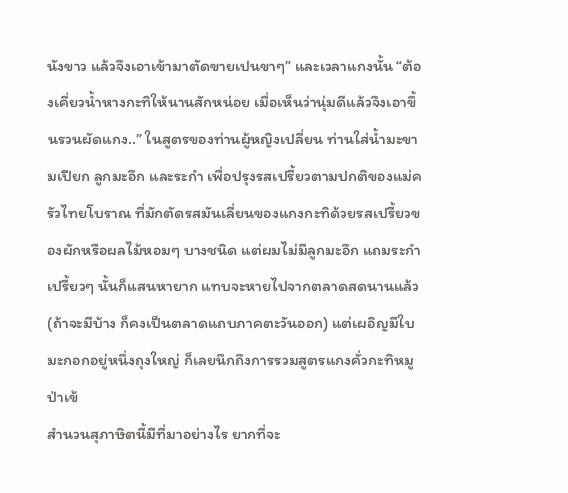นังขาว แล้วจึงเอาเข้ามาตัดขายเปนขาๆ” และเวลาแกงนั้น “ต้องเคี่ยวน้ำหางกะทิให้นานสักหน่อย เมื่อเห็นว่านุ่มดีแล้วจึงเอาขึ้นรวนผัดแกง..” ในสูตรของท่านผู้หญิงเปลี่ยน ท่านใส่น้ำมะขามเปียก ลูกมะอึก และระกำ เพื่อปรุงรสเปรี้ยวตามปกติของแม่ครัวไทยโบราณ ที่มักตัดรสมันเลี่ยนของแกงกะทิด้วยรสเปรี้ยวของผักหรือผลไม้หอมๆ บางชนิด แต่ผมไม่มีลูกมะอึก แถมระกำเปรี้ยวๆ นั้นก็แสนหายาก แทบจะหายไปจากตลาดสดนานแล้ว (ถ้าจะมีบ้าง ก็คงเป็นตลาดแถบภาคตะวันออก) แต่เผอิญมีใบมะกอกอยู่หนึ่งถุงใหญ่ ก็เลยนึกถึงการรวมสูตรแกงคั่วกะทิหมูป่าเข้
สำนวนสุภาษิตนี้มีที่มาอย่างไร ยากที่จะ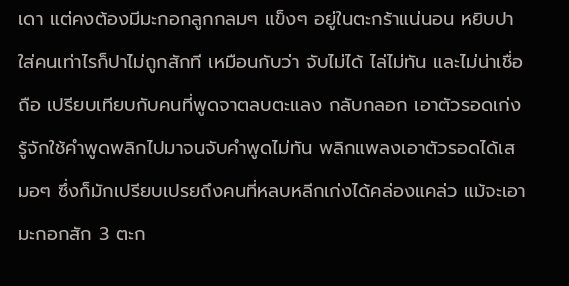เดา แต่คงต้องมีมะกอกลูกกลมๆ แข็งๆ อยู่ในตะกร้าแน่นอน หยิบปาใส่คนเท่าไรก็ปาไม่ถูกสักที เหมือนกับว่า จับไม่ได้ ไล่ไม่ทัน และไม่น่าเชื่อถือ เปรียบเทียบกับคนที่พูดจาตลบตะแลง กลับกลอก เอาตัวรอดเก่ง รู้จักใช้คำพูดพลิกไปมาจนจับคำพูดไม่ทัน พลิกแพลงเอาตัวรอดได้เสมอๆ ซึ่งก็มักเปรียบเปรยถึงคนที่หลบหลีกเก่งได้คล่องแคล่ว แม้จะเอามะกอกสัก 3 ตะก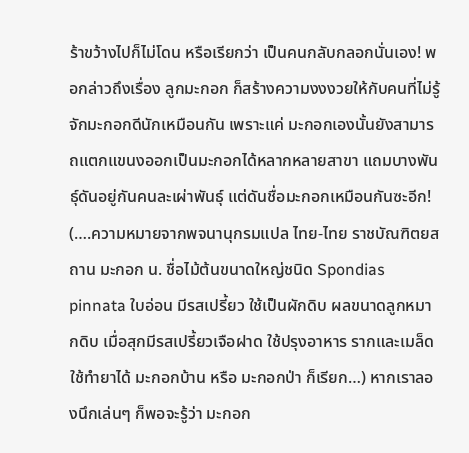ร้าขว้างไปก็ไม่โดน หรือเรียกว่า เป็นคนกลับกลอกนั่นเอง! พอกล่าวถึงเรื่อง ลูกมะกอก ก็สร้างความงงงวยให้กับคนที่ไม่รู้จักมะกอกดีนักเหมือนกัน เพราะแค่ มะกอกเองนั้นยังสามารถแตกแขนงออกเป็นมะกอกได้หลากหลายสาขา แถมบางพันธุ์ดันอยู่กันคนละเผ่าพันธุ์ แต่ดันชื่อมะกอกเหมือนกันซะอีก! (….ความหมายจากพจนานุกรมแปล ไทย-ไทย ราชบัณฑิตยสถาน มะกอก น. ชื่อไม้ต้นขนาดใหญ่ชนิด Spondias pinnata ใบอ่อน มีรสเปรี้ยว ใช้เป็นผักดิบ ผลขนาดลูกหมากดิบ เมื่อสุกมีรสเปรี้ยวเจือฝาด ใช้ปรุงอาหาร รากและเมล็ดใช้ทำยาได้ มะกอกบ้าน หรือ มะกอกป่า ก็เรียก…) หากเราลองนึกเล่นๆ ก็พอจะรู้ว่า มะกอก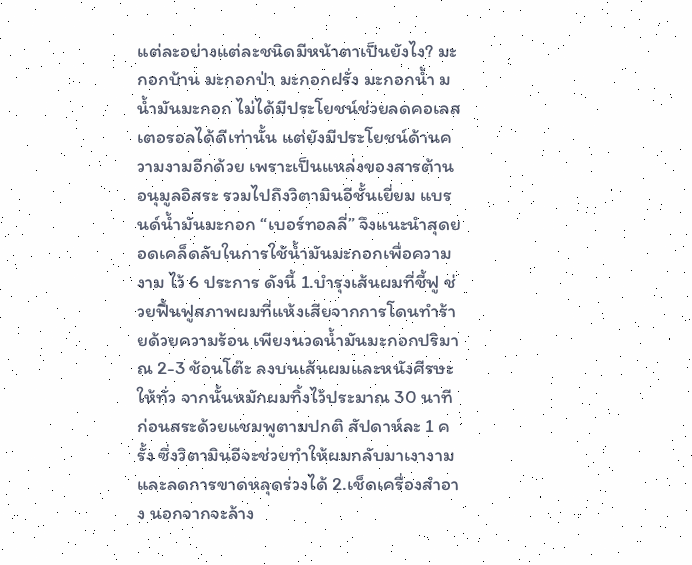แต่ละอย่างแต่ละชนิดมีหน้าตาเป็นยังไง? มะกอกบ้าน มะกอกป่า มะกอกฝรั่ง มะกอกน้ำ ม
นํ้ามันมะกอก ไม่ได้มีประโยชน์ช่วยลดคอเลสเตอรอลได้ดีเท่านั้น แต่ยังมีประโยชน์ด้านความงามอีกด้วย เพราะเป็นแหล่งของสารต้านอนุมูลอิสระ รวมไปถึงวิตามินอีชั้นเยี่ยม แบรนด์น้ำมันมะกอก “เบอร์ทอลลี่” จึงแนะนำสุดยอดเคล็ดลับในการใช้น้ำมันมะกอกเพื่อความงาม ไว้ 6 ประการ ดังนี้ 1.บำรุงเส้นผมที่ชี้ฟู ช่วยฟื้นฟูสภาพผมที่แห้งเสียจากการโดนทำร้ายด้วยความร้อน เพียงนวดน้ำมันมะกอกปริมาณ 2-3 ช้อนโต๊ะ ลงบนเส้นผมและหนังศีรษะให้ทั่ว จากนั้นหมักผมทิ้งไว้ประมาณ 30 นาที ก่อนสระด้วยแชมพูตามปกติ สัปดาห์ละ 1 ครั้ง ซึ่งวิตามินอีจะช่วยทำให้ผมกลับมาเงางาม และลดการขาดหลุดร่วงได้ 2.เช็ดเครื่องสำอาง นอกจากจะล้าง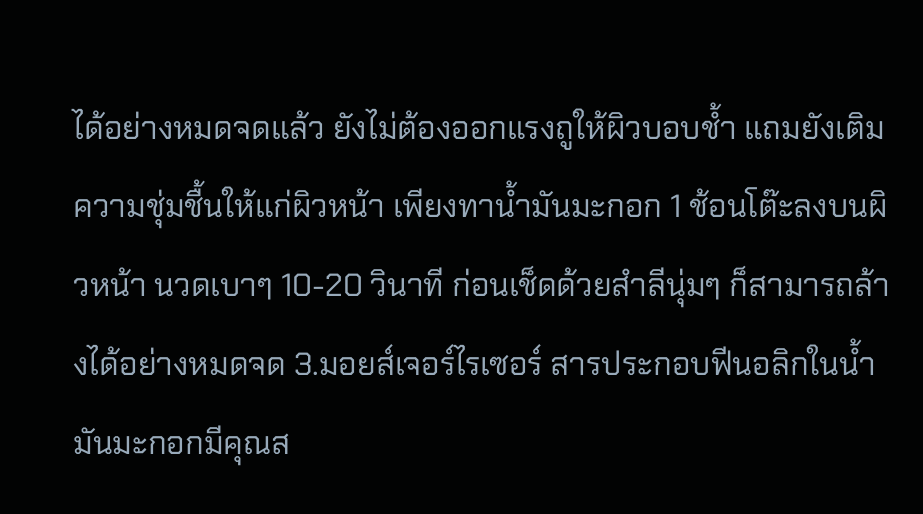ได้อย่างหมดจดแล้ว ยังไม่ต้องออกแรงถูให้ผิวบอบช้ำ แถมยังเติมความชุ่มชื้นให้แก่ผิวหน้า เพียงทาน้ำมันมะกอก 1 ช้อนโต๊ะลงบนผิวหน้า นวดเบาๆ 10-20 วินาที ก่อนเช็ดด้วยสำลีนุ่มๆ ก็สามารถล้างได้อย่างหมดจด 3.มอยส์เจอร์ไรเซอร์ สารประกอบฟีนอลิกในน้ำมันมะกอกมีคุณส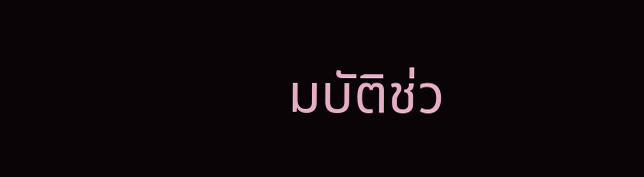มบัติช่ว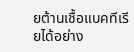ยต้านเชื้อแบคทีเรียได้อย่าง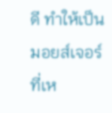ดี ทำให้เป็นมอยส์เจอร์ที่เห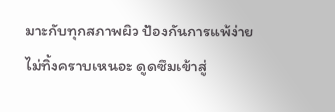มาะกับทุกสภาพผิว ป้องกันการแพ้ง่าย ไม่ทิ้งคราบเหนอะ ดูดซึมเข้าสู่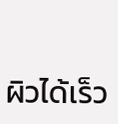ผิวได้เร็ว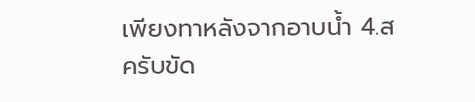เพียงทาหลังจากอาบน้ำ 4.สครับขัด